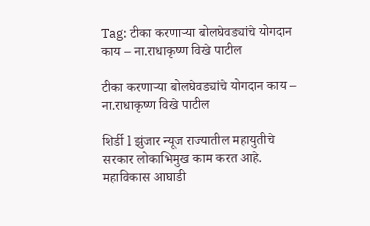Tag: टीका करणाऱ्या बोलघेवड्यांचे योगदान काय – ना.राधाकृष्ण विखे पाटील

टीका करणाऱ्या बोलघेवड्यांचे योगदान काय – ना.राधाकृष्ण विखे पाटील

शिर्डी l झुंजार न्यूज राज्यातील महायुतीचे सरकार लोकाभिमुख काम करत आहे. महाविकास आघाडी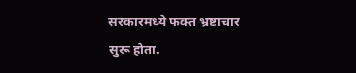सरकारमध्ये फक्त भ्रष्टाचार सुरू होता.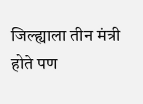जिल्ह्याला तीन मंत्री होते पण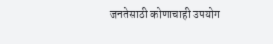जनतेसाठी कोणाचाही उपयोग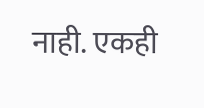नाही. एकही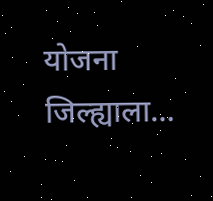योजना जिल्ह्याला…